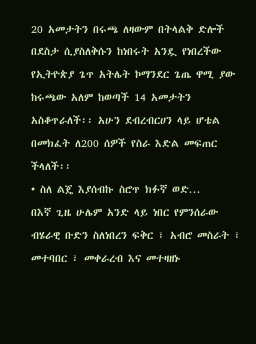20 አመታትን በሩጫ ለዛውም በትላልቅ ድሎች በደስታ ሲያስለቅሱን ከነበሩት አንዷ የነበረችው የኢትዮጵያ ጌጥ አትሌት ኮማንደር ጌጤ ዋሚ ያው ከሩጫው አለም ከወጣች 14 አመታትን አስቆጥራለች፡፡ አሁን ደብረብርሀን ላይ ሆቴል በመክፈት ለ200 ሰዎች የስራ እድል መፍጠር ችላለች፡፡
• ስለ ልጄ እያሰብኩ ስሮጥ ክፉኛ ወድ...
በእኛ ጊዜ ሁሌም አንድ ላይ ነበር የምንሰራው ብሄራዊ ቡድን ስለነበረን ፍቅር ፣ አብሮ መስራት ፣ መተባበር ፣ መቀራረብ እና መተዛዘኑ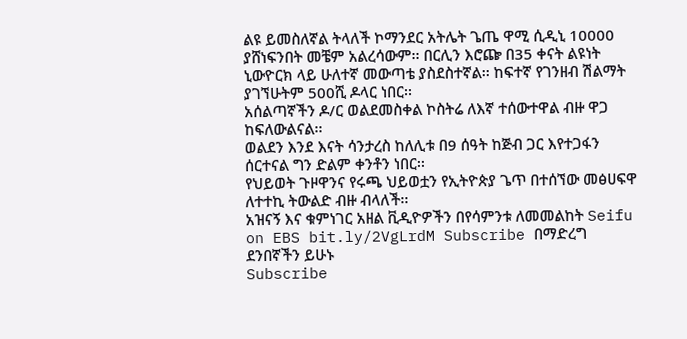ልዩ ይመስለኛል ትላለች ኮማንደር አትሌት ጌጤ ዋሚ ሲዲኒ 10000 ያሸነፍንበት መቼም አልረሳውም፡፡ በርሊን እሮጬ በ35 ቀናት ልዩነት ኒውዮርክ ላይ ሁለተኛ መውጣቴ ያስደስተኛል፡፡ ከፍተኛ የገንዘብ ሽልማት ያገኘሁትም 500ሺ ዶላር ነበር፡፡
አሰልጣኛችን ዶ/ር ወልደመስቀል ኮስትሬ ለእኛ ተሰውተዋል ብዙ ዋጋ ከፍለውልናል፡፡
ወልደን እንደ እናት ሳንታረስ ከለሊቱ በ9 ሰዓት ከጅብ ጋር እየተጋፋን ሰርተናል ግን ድልም ቀንቶን ነበር፡፡
የህይወት ጉዞዋንና የሩጫ ህይወቷን የኢትዮጵያ ጌጥ በተሰኘው መፅሀፍዋ ለተተኪ ትውልድ ብዙ ብላለች፡፡
አዝናኝ እና ቁምነገር አዘል ቪዲዮዎችን በየሳምንቱ ለመመልከት Seifu on EBS bit.ly/2VgLrdM Subscribe በማድረግ ደንበኛችን ይሁኑ
Subscribe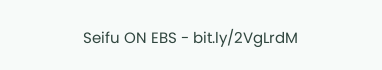Seifu ON EBS - bit.ly/2VgLrdM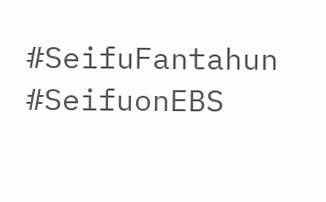#SeifuFantahun #SeifuonEBS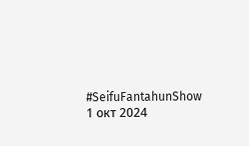#SeifuFantahunShow
1 окт 2024